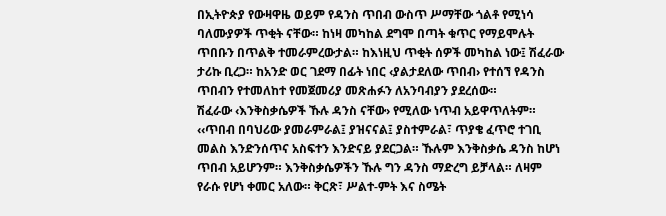በኢትዮጵያ የውዛዋዜ ወይም የዳንስ ጥበብ ውስጥ ሥማቸው ጎልቶ የሚነሳ ባለሙያዎች ጥቂት ናቸው። ከነዛ መካከል ደግሞ በጣት ቁጥር የማይሞሉት ጥበቡን በጥልቅ ተመራምረውታል። ከእነዚህ ጥቂት ሰዎች መካከል ነው፤ ሽፈራው ታሪኩ ቢረጋ። ከአንድ ወር ገደማ በፊት ነበር ‹ያልታደለው ጥበብ› የተሰኘ የዳንስ ጥበብን የተመለከተ የመጀመሪያ መጽሐፉን ለአንባብያን ያደረሰው።
ሽፈራው ‹እንቅስቃሴዎች ኹሉ ዳንስ ናቸው› የሚለው ነጥብ አይዋጥለትም። ‹‹ጥበብ በባህሪው ያመራምራል፤ ያዝናናል፤ ያስተምራል፣ ጥያቄ ፈጥሮ ተገቢ መልስ እንድንሰጥና አስፍተን እንድናይ ያደርጋል። ኹሉም እንቅስቃሴ ዳንስ ከሆነ ጥበብ አይሆንም። እንቅስቃሴዎችን ኹሉ ግን ዳንስ ማድረግ ይቻላል። ለዛም የራሱ የሆነ ቀመር አለው። ቅርጽ፣ ሥልተ-ምት እና ስሜት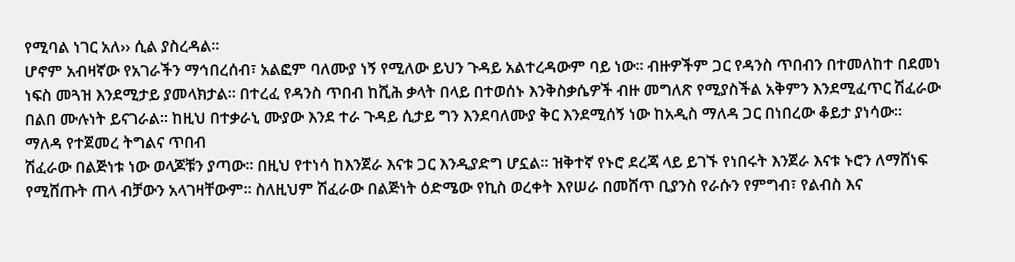የሚባል ነገር አለ›› ሲል ያስረዳል።
ሆኖም አብዛኛው የአገራችን ማኅበረሰብ፣ አልፎም ባለሙያ ነኝ የሚለው ይህን ጉዳይ አልተረዳውም ባይ ነው። ብዙዎችም ጋር የዳንስ ጥበብን በተመለከተ በደመነ ነፍስ መጓዝ እንደሚታይ ያመላክታል። በተረፈ የዳንስ ጥበብ ከሺሕ ቃላት በላይ በተወሰኑ እንቅስቃሴዎች ብዙ መግለጽ የሚያስችል አቅምን እንደሚፈጥር ሽፈራው በልበ ሙሉነት ይናገራል። ከዚህ በተቃራኒ ሙያው እንደ ተራ ጉዳይ ሲታይ ግን እንደባለሙያ ቅር እንደሚሰኝ ነው ከአዲስ ማለዳ ጋር በነበረው ቆይታ ያነሳው።
ማለዳ የተጀመረ ትግልና ጥበብ
ሽፈራው በልጅነቱ ነው ወላጆቹን ያጣው። በዚህ የተነሳ ከእንጀራ እናቱ ጋር እንዲያድግ ሆኗል። ዝቅተኛ የኑሮ ደረጃ ላይ ይገኙ የነበሩት እንጀራ እናቱ ኑሮን ለማሸነፍ የሚሸጡት ጠላ ብቻውን አላገዛቸውም። ስለዚህም ሽፈራው በልጅነት ዕድሜው የኪስ ወረቀት እየሠራ በመሸጥ ቢያንስ የራሱን የምግብ፣ የልብስ እና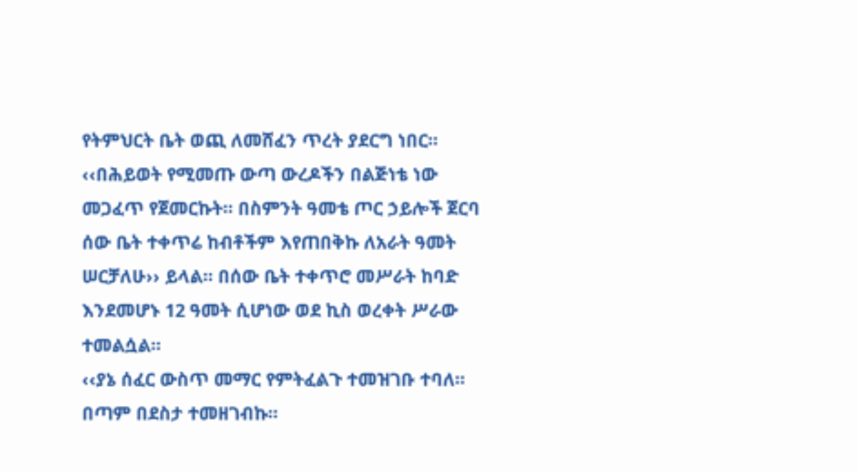የትምህርት ቤት ወጪ ለመሸፈን ጥረት ያደርግ ነበር።
‹‹በሕይወት የሚመጡ ውጣ ውረዶችን በልጅነቴ ነው መጋፈጥ የጀመርኩት። በስምንት ዓመቴ ጦር ኃይሎች ጀርባ ሰው ቤት ተቀጥሬ ከብቶችም እየጠበቅኩ ለአራት ዓመት ሠርቻለሁ›› ይላል። በሰው ቤት ተቀጥሮ መሥራት ከባድ እንደመሆኑ 12 ዓመት ሲሆነው ወደ ኪስ ወረቀት ሥራው ተመልሷል።
‹‹ያኔ ሰፈር ውስጥ መማር የምትፈልጉ ተመዝገቡ ተባለ። በጣም በደስታ ተመዘገብኩ።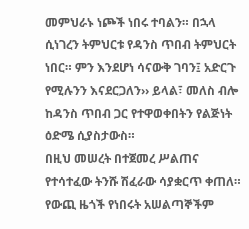መምህራኑ ነጮች ነበሩ ተባልን። በኋላ ሲነገረን ትምህርቱ የዳንስ ጥበብ ትምህርት ነበር። ምን እንደሆነ ሳናውቅ ገባን፤ አድርጉ የሚሉንን እናደርጋለን›› ይላል፣ መለስ ብሎ ከዳንስ ጥበብ ጋር የተዋወቀበትን የልጅነት ዕድሜ ሲያስታውስ።
በዚህ መሠረት በተጀመረ ሥልጠና የተሳተፈው ትንሹ ሽፈራው ሳያቋርጥ ቀጠለ። የውጪ ዜጎች የነበሩት አሠልጣኞችም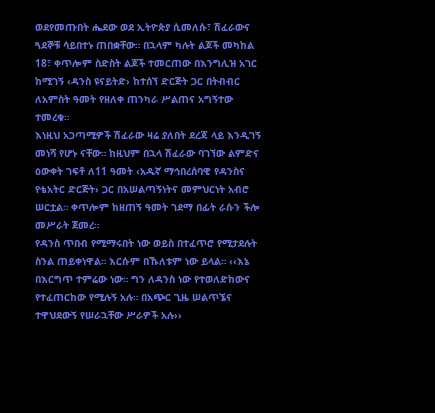ወደየመጡበት ሔደው ወደ ኢትዮጵያ ሲመለሱ፣ ሽፈራውና ጓደኞቹ ሳይበተኑ ጠበቋቸው። በኋላም ካሉት ልጆች መካከል 18፣ ቀጥሎም ስድስት ልጆች ተመርጠው በእንግሊዝ አገር ከሚገኝ ‹ዳንስ ዩናይትድ› ከተሰኘ ድርጅት ጋር በትብብር ለአምስት ዓመት የዘለቀ ጠንካራ ሥልጠና አግኝተው ተመረቁ።
እነዚህ አጋጣሚዎች ሽፈራው ዛሬ ያለበት ደረጃ ላይ እንዲገኝ መነሻ የሆኑ ናቸው። ከዚህም በኋላ ሽፈራው ባገኘው ልምድና ዕውቀት ገፍቶ ለ11 ዓመት ‹አዱኛ ማኅበረሰባዊ የዳንስና የቴአትር ድርጅት› ጋር በአሠልጣኝነትና መምህርነት አብሮ ሠርቷል። ቀጥሎም ከዘጠኝ ዓመት ገደማ በፊት ራሱን ችሎ መሥራት ጀመረ።
የዳንስ ጥበብ የሚማሩበት ነው ወይስ በተፈጥሮ የሚታደሉት ስንል ጠይቀነዋል። እርሱም በኹለቱም ነው ይላል። ‹‹እኔ በእርግጥ ተምሬው ነው። ግን ለዳንስ ነው የተወለድከውና የተፈጠርከው የሚሉኝ አሉ። በአጭር ጊዜ ሠልጥኜና ተዋህደውኝ የሠራኋቸው ሥራዎች አሉ››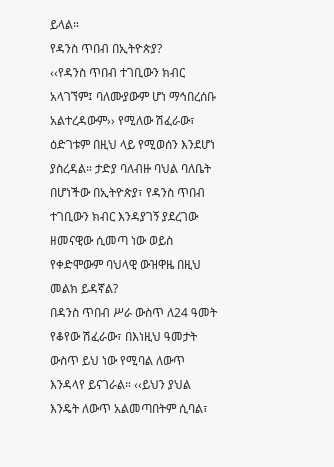ይላል።
የዳንስ ጥበብ በኢትዮጵያ?
‹‹የዳንስ ጥበብ ተገቢውን ክብር አላገኘም፤ ባለሙያውም ሆነ ማኅበረሰቡ አልተረዳውም›› የሚለው ሽፈራው፣ ዕድገቱም በዚህ ላይ የሚወሰን እንደሆነ ያስረዳል። ታድያ ባለብዙ ባህል ባለቤት በሆነችው በኢትዮጵያ፣ የዳንስ ጥበብ ተገቢውን ክብር እንዳያገኝ ያደረገው ዘመናዊው ሲመጣ ነው ወይስ የቀድሞውም ባህላዊ ውዝዋዜ በዚህ መልክ ይዳኛል?
በዳንስ ጥበብ ሥራ ውስጥ ለ24 ዓመት የቆየው ሽፈራው፣ በእነዚህ ዓመታት ውስጥ ይህ ነው የሚባል ለውጥ እንዳላየ ይናገራል። ‹‹ይህን ያህል እንዴት ለውጥ አልመጣበትም ሲባል፣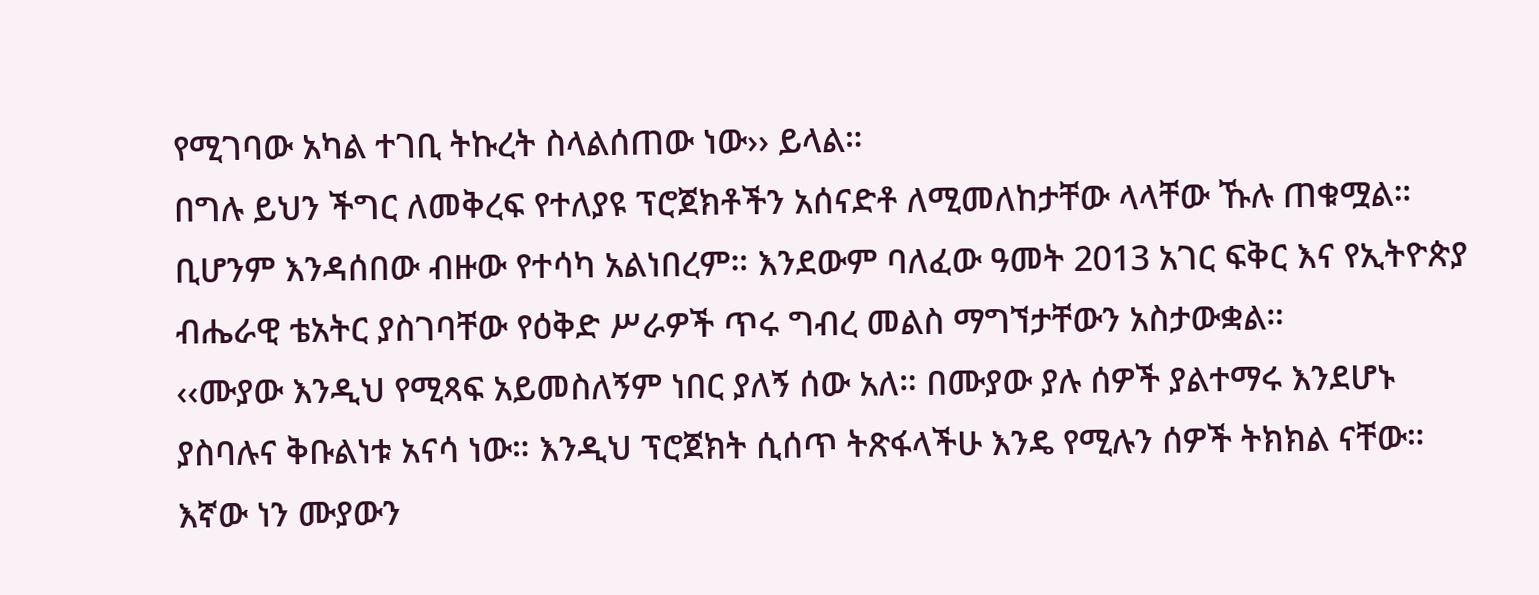የሚገባው አካል ተገቢ ትኩረት ስላልሰጠው ነው›› ይላል።
በግሉ ይህን ችግር ለመቅረፍ የተለያዩ ፕሮጀክቶችን አሰናድቶ ለሚመለከታቸው ላላቸው ኹሉ ጠቁሟል። ቢሆንም እንዳሰበው ብዙው የተሳካ አልነበረም። እንደውም ባለፈው ዓመት 2013 አገር ፍቅር እና የኢትዮጵያ ብሔራዊ ቴአትር ያስገባቸው የዕቅድ ሥራዎች ጥሩ ግብረ መልስ ማግኘታቸውን አስታውቋል።
‹‹ሙያው እንዲህ የሚጻፍ አይመስለኝም ነበር ያለኝ ሰው አለ። በሙያው ያሉ ሰዎች ያልተማሩ እንደሆኑ ያስባሉና ቅቡልነቱ አናሳ ነው። እንዲህ ፕሮጀክት ሲሰጥ ትጽፋላችሁ እንዴ የሚሉን ሰዎች ትክክል ናቸው። እኛው ነን ሙያውን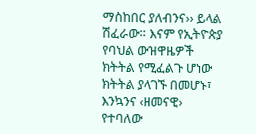ማስከበር ያለብንና›› ይላል ሽፈራው። እናም የኢትዮጵያ የባህል ውዝዋዜዎች ክትትል የሚፈልጉ ሆነው ክትትል ያላገኙ በመሆኑ፣ እንኳንና ‹ዘመናዊ› የተባለው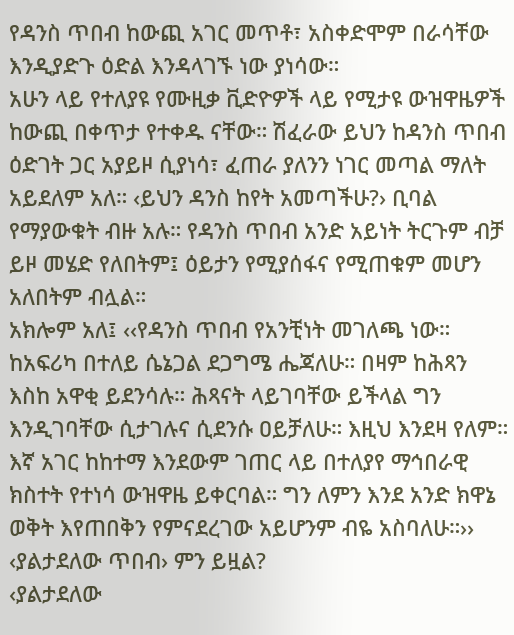የዳንስ ጥበብ ከውጪ አገር መጥቶ፣ አስቀድሞም በራሳቸው እንዲያድጉ ዕድል እንዳላገኙ ነው ያነሳው።
አሁን ላይ የተለያዩ የሙዚቃ ቪድዮዎች ላይ የሚታዩ ውዝዋዜዎች ከውጪ በቀጥታ የተቀዱ ናቸው። ሽፈራው ይህን ከዳንስ ጥበብ ዕድገት ጋር አያይዞ ሲያነሳ፣ ፈጠራ ያለንን ነገር መጣል ማለት አይደለም አለ። ‹ይህን ዳንስ ከየት አመጣችሁ?› ቢባል የማያውቁት ብዙ አሉ። የዳንስ ጥበብ አንድ አይነት ትርጉም ብቻ ይዞ መሄድ የለበትም፤ ዕይታን የሚያሰፋና የሚጠቁም መሆን አለበትም ብሏል።
አክሎም አለ፤ ‹‹የዳንስ ጥበብ የአንቺነት መገለጫ ነው። ከአፍሪካ በተለይ ሴኔጋል ደጋግሜ ሔጃለሁ። በዛም ከሕጻን እስከ አዋቂ ይደንሳሉ። ሕጻናት ላይገባቸው ይችላል ግን እንዲገባቸው ሲታገሉና ሲደንሱ ዐይቻለሁ። እዚህ እንደዛ የለም። እኛ አገር ከከተማ እንደውም ገጠር ላይ በተለያየ ማኅበራዊ ክስተት የተነሳ ውዝዋዜ ይቀርባል። ግን ለምን እንደ አንድ ክዋኔ ወቅት እየጠበቅን የምናደረገው አይሆንም ብዬ አስባለሁ።››
‹ያልታደለው ጥበብ› ምን ይዟል?
‹ያልታደለው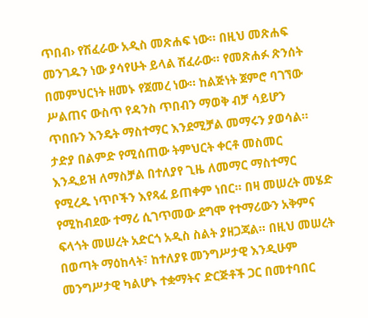ጥበብ› የሽፈራው አዲስ መጽሐፍ ነው። በዚህ መጽሐፍ መንገዱን ነው ያሳየሁት ይላል ሽፈራው። የመጽሐፉ ጽንሰት በመምህርነት ዘመኑ የጀመረ ነው። ከልጅነት ጀምሮ ባገኘው ሥልጠና ውስጥ የዳንስ ጥበብን ማወቅ ብቻ ሳይሆን ጥበቡን እንዴት ማስተማር እንደሚቻል መማሩን ያወሳል።
ታድያ በልምድ የሚሰጠው ትምህርት ቀርቶ መስመር እንዲይዝ ለማስቻል በተለያየ ጊዜ ለመማር ማስተማር የሚረዱ ነጥቦችን እየጻፈ ይጠቀም ነበር። በዛ መሠረት መሄድ የሚከብደው ተማሪ ሲገጥመው ደግሞ የተማሪውን አቅምና ፍላጎት መሠረት አድርጎ አዲስ ስልት ያዘጋጃል። በዚህ መሠረት በወጣት ማዕከላት፣ ከተለያዩ መንግሥታዊ እንዲሁም መንግሥታዊ ካልሆኑ ተቋማትና ድርጅቶች ጋር በመተባበር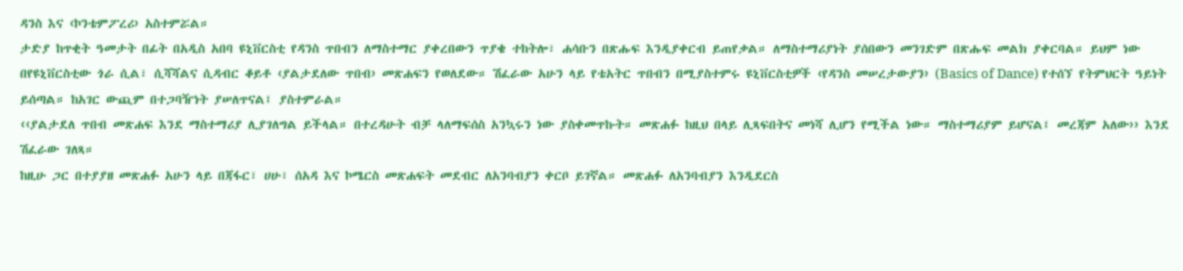ዳንስ እና ‹ኮንቴምፖረሪ› አስተምሯል።
ታድያ ከጥቂት ዓመታት በፊት በአዲስ አበባ ዩኒቨርስቲ የዳንስ ጥበብን ለማስተማር ያቀረበውን ጥያቄ ተከትሎ፣ ሐሳቡን በጽሑፍ እንዲያቀርብ ይጠየቃል። ለማስተማሪያነት ያሰበውን መንገድም በጽሑፍ መልክ ያቀርባል። ይህም ነው በየዩኒቨርስቲው ጎራ ሲል፣ ሲሻሻልና ሲዳብር ቆይቶ ‹ያልታደለው ጥበብ› መጽሐፍን የወለደው። ሽፈራው አሁን ላይ የቴአትር ጥበብን በሚያስተምሩ ዩኒቨርስቲዎች ‹የዳንስ መሠረታውያን› (Basics of Dance) የተሰኘ የትምህርት ዓይነት ይሰጣል። ከአገር ውጪም በተጋባዥነት ያሠለጥናል፤ ያስተምራል።
‹‹ያልታደለ ጥበብ መጽሐፍ እንደ ማስተማሪያ ሊያገለግል ይችላል። በተረዳሁት ብቻ ላለማፍሰስ አንኳሩን ነው ያስቀመጥኩት። መጽሐፉ ከዚህ በላይ ሊጻፍበትና መነሻ ሊሆን የሚችል ነው። ማስተማሪያም ይሆናል፤ መረጃም አለው›› እንደ ሽፈራው ገለጻ።
ከዚሁ ጋር በተያያዘ መጽሐፉ አሁን ላይ በጃፋር፣ ሀሁ፣ ሰአዳ እና ኮሜርስ መጽሐፍት መደብር ለአንባብያን ቀርቦ ይገኛል። መጽሐፉ ለአንባብያን እንዲደርስ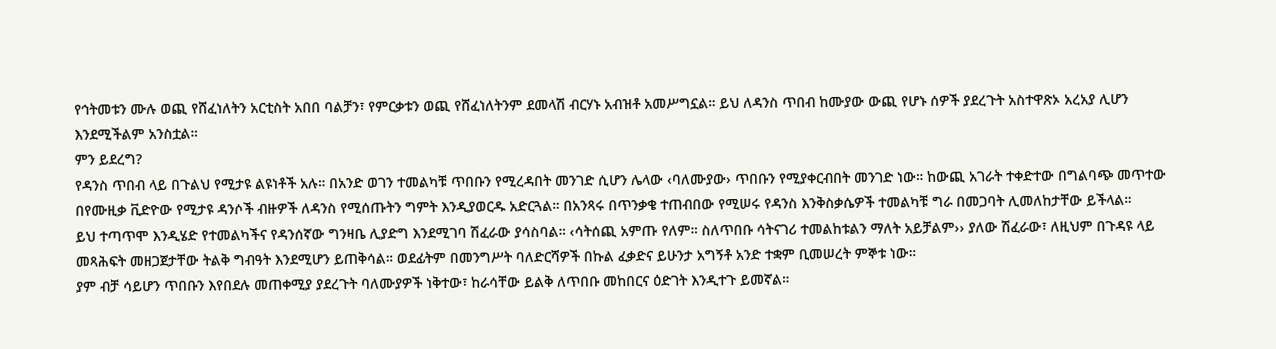የኅትመቱን ሙሉ ወጪ የሸፈነለትን አርቲስት አበበ ባልቻን፣ የምርቃቱን ወጪ የሸፈነለትንም ደመላሽ ብርሃኑ አብዝቶ አመሥግኗል። ይህ ለዳንስ ጥበብ ከሙያው ውጪ የሆኑ ሰዎች ያደረጉት አስተዋጽኦ አረአያ ሊሆን እንደሚችልም አንስቷል።
ምን ይደረግ?
የዳንስ ጥበብ ላይ በጉልህ የሚታዩ ልዩነቶች አሉ። በአንድ ወገን ተመልካቹ ጥበቡን የሚረዳበት መንገድ ሲሆን ሌላው ‹ባለሙያው› ጥበቡን የሚያቀርብበት መንገድ ነው። ከውጪ አገራት ተቀድተው በግልባጭ መጥተው በየሙዚቃ ቪድዮው የሚታዩ ዳንሶች ብዙዎች ለዳንስ የሚሰጡትን ግምት እንዲያወርዱ አድርጓል። በአንጻሩ በጥንቃቄ ተጠብበው የሚሠሩ የዳንስ እንቅስቃሴዎች ተመልካቹ ግራ በመጋባት ሊመለከታቸው ይችላል።
ይህ ተጣጥሞ እንዲሄድ የተመልካችና የዳንሰኛው ግንዛቤ ሊያድግ እንደሚገባ ሽፈራው ያሳስባል። ‹ሳትሰጪ አምጡ የለም። ስለጥበቡ ሳትናገሪ ተመልከቱልን ማለት አይቻልም›› ያለው ሽፈራው፣ ለዚህም በጉዳዩ ላይ መጻሕፍት መዘጋጀታቸው ትልቅ ግብዓት እንደሚሆን ይጠቅሳል። ወደፊትም በመንግሥት ባለድርሻዎች በኩል ፈቃድና ይሁንታ አግኝቶ አንድ ተቋም ቢመሠረት ምኞቱ ነው።
ያም ብቻ ሳይሆን ጥበቡን እየበደሉ መጠቀሚያ ያደረጉት ባለሙያዎች ነቅተው፣ ከራሳቸው ይልቅ ለጥበቡ መከበርና ዕድገት እንዲተጉ ይመኛል።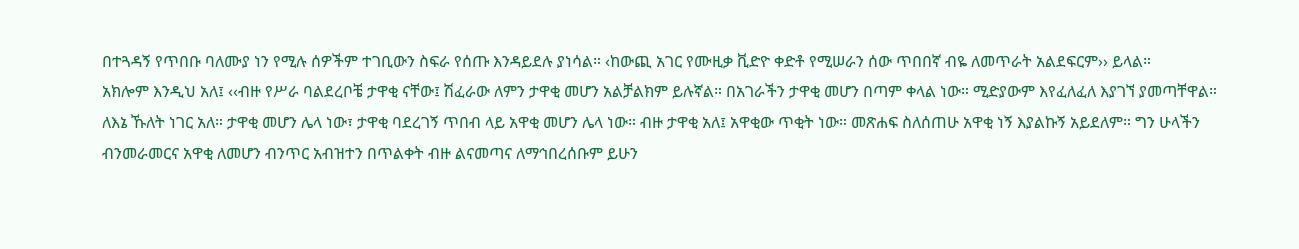በተጓዳኝ የጥበቡ ባለሙያ ነን የሚሉ ሰዎችም ተገቢውን ስፍራ የሰጡ እንዳይደሉ ያነሳል። ‹ከውጪ አገር የሙዚቃ ቪድዮ ቀድቶ የሚሠራን ሰው ጥበበኛ ብዬ ለመጥራት አልደፍርም›› ይላል።
አክሎም እንዲህ አለ፤ ‹‹ብዙ የሥራ ባልደረቦቼ ታዋቂ ናቸው፤ ሽፈራው ለምን ታዋቂ መሆን አልቻልክም ይሉኛል። በአገራችን ታዋቂ መሆን በጣም ቀላል ነው። ሚድያውም እየፈለፈለ እያገኘ ያመጣቸዋል። ለእኔ ኹለት ነገር አለ። ታዋቂ መሆን ሌላ ነው፣ ታዋቂ ባደረገኝ ጥበብ ላይ አዋቂ መሆን ሌላ ነው። ብዙ ታዋቂ አለ፤ አዋቂው ጥቂት ነው። መጽሐፍ ስለሰጠሁ አዋቂ ነኝ እያልኩኝ አይደለም። ግን ሁላችን ብንመራመርና አዋቂ ለመሆን ብንጥር አብዝተን በጥልቀት ብዙ ልናመጣና ለማኅበረሰቡም ይሁን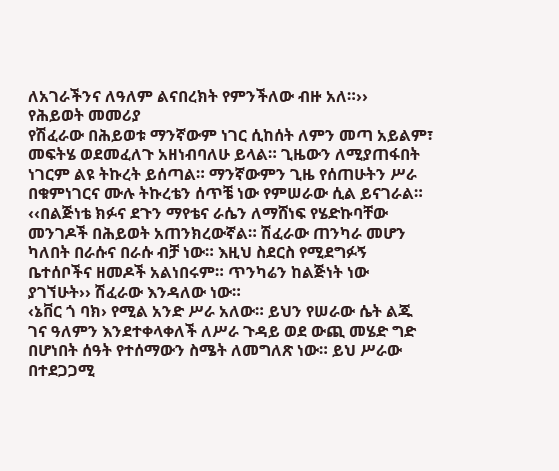ለአገራችንና ለዓለም ልናበረክት የምንችለው ብዙ አለ።››
የሕይወት መመሪያ
የሽፈራው በሕይወቱ ማንኛውም ነገር ሲከሰት ለምን መጣ አይልም፣ መፍትሄ ወደመፈለጉ አዘነብባለሁ ይላል። ጊዜውን ለሚያጠፋበት ነገርም ልዩ ትኩረት ይሰጣል። ማንኛውምን ጊዜ የሰጠሁትን ሥራ በቁምነገርና ሙሉ ትኩረቴን ሰጥቼ ነው የምሠራው ሲል ይናገራል።
‹‹በልጅነቴ ክፉና ደጉን ማየቴና ራሴን ለማሸነፍ የሄድኩባቸው መንገዶች በሕይወት አጠንክረውኛል። ሽፈራው ጠንካራ መሆን ካለበት በራሱና በራሱ ብቻ ነው። እዚህ ስደርስ የሚደግፉኝ ቤተሰቦችና ዘመዶች አልነበሩም። ጥንካሬን ከልጅነት ነው ያገኘሁት›› ሽፈራው እንዳለው ነው።
‹ኔቨር ጎ ባክ› የሚል አንድ ሥራ አለው። ይህን የሠራው ሴት ልጁ ገና ዓለምን እንደተቀላቀለች ለሥራ ጉዳይ ወደ ውጪ መሄድ ግድ በሆነበት ሰዓት የተሰማውን ስሜት ለመግለጽ ነው። ይህ ሥራው በተደጋጋሚ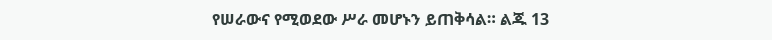የሠራውና የሚወደው ሥራ መሆኑን ይጠቅሳል። ልጁ 13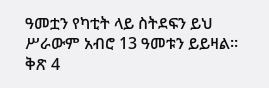ዓመቷን የካቲት ላይ ስትደፍን ይህ ሥራውም አብሮ 13 ዓመቱን ይይዛል።
ቅጽ 4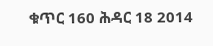ቁጥር 160 ሕዳር 18 2014